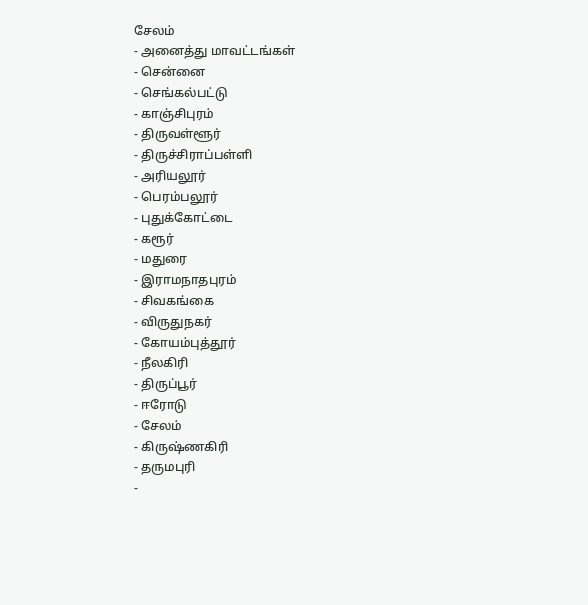சேலம்
- அனைத்து மாவட்டங்கள்
- சென்னை
- செங்கல்பட்டு
- காஞ்சிபுரம்
- திருவள்ளூர்
- திருச்சிராப்பள்ளி
- அரியலூர்
- பெரம்பலூர்
- புதுக்கோட்டை
- கரூர்
- மதுரை
- இராமநாதபுரம்
- சிவகங்கை
- விருதுநகர்
- கோயம்புத்தூர்
- நீலகிரி
- திருப்பூர்
- ஈரோடு
- சேலம்
- கிருஷ்ணகிரி
- தருமபுரி
-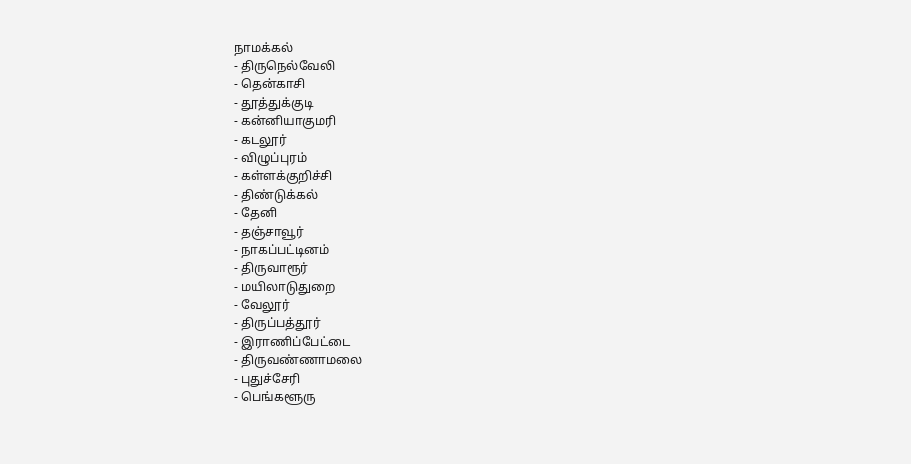நாமக்கல்
- திருநெல்வேலி
- தென்காசி
- தூத்துக்குடி
- கன்னியாகுமரி
- கடலூர்
- விழுப்புரம்
- கள்ளக்குறிச்சி
- திண்டுக்கல்
- தேனி
- தஞ்சாவூர்
- நாகப்பட்டினம்
- திருவாரூர்
- மயிலாடுதுறை
- வேலூர்
- திருப்பத்தூர்
- இராணிப்பேட்டை
- திருவண்ணாமலை
- புதுச்சேரி
- பெங்களூரு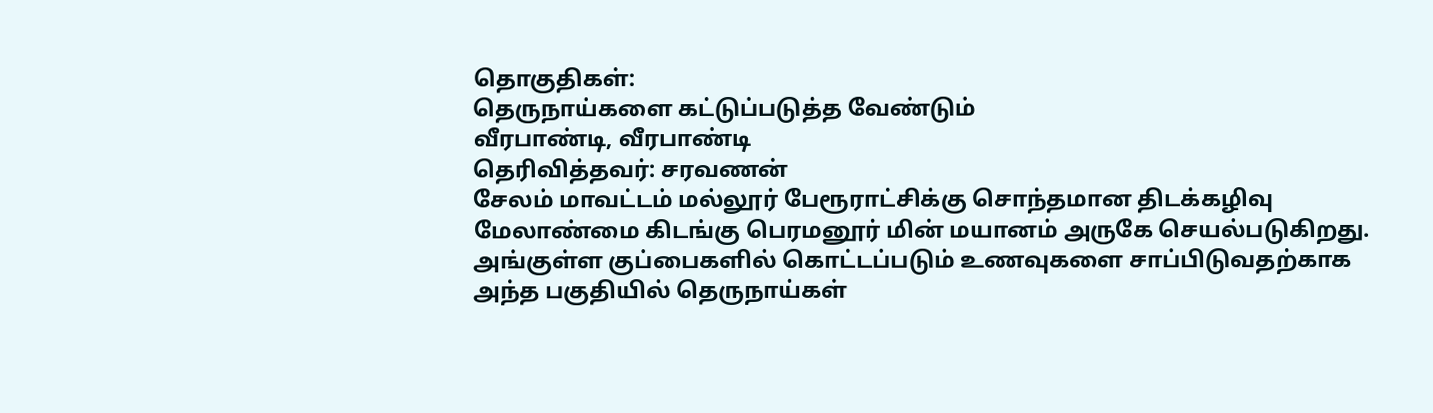தொகுதிகள்:
தெருநாய்களை கட்டுப்படுத்த வேண்டும்
வீரபாண்டி, வீரபாண்டி
தெரிவித்தவர்: சரவணன்
சேலம் மாவட்டம் மல்லூர் பேரூராட்சிக்கு சொந்தமான திடக்கழிவு மேலாண்மை கிடங்கு பெரமனூர் மின் மயானம் அருகே செயல்படுகிறது. அங்குள்ள குப்பைகளில் கொட்டப்படும் உணவுகளை சாப்பிடுவதற்காக அந்த பகுதியில் தெருநாய்கள்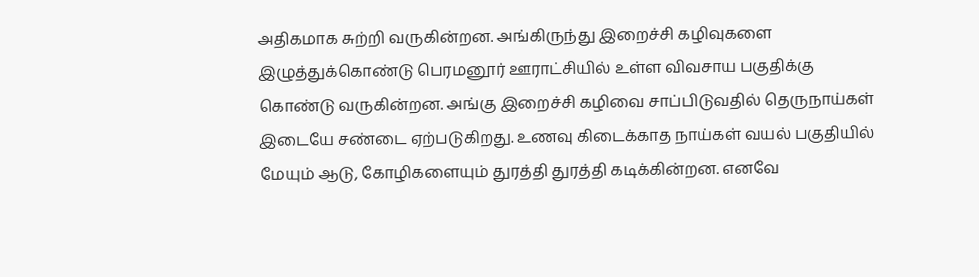அதிகமாக சுற்றி வருகின்றன. அங்கிருந்து இறைச்சி கழிவுகளை இழுத்துக்கொண்டு பெரமனூர் ஊராட்சியில் உள்ள விவசாய பகுதிக்கு கொண்டு வருகின்றன. அங்கு இறைச்சி கழிவை சாப்பிடுவதில் தெருநாய்கள் இடையே சண்டை ஏற்படுகிறது. உணவு கிடைக்காத நாய்கள் வயல் பகுதியில் மேயும் ஆடு, கோழிகளையும் துரத்தி துரத்தி கடிக்கின்றன. எனவே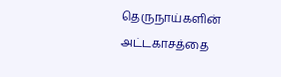தெருநாய்களின் அட்டகாசத்தை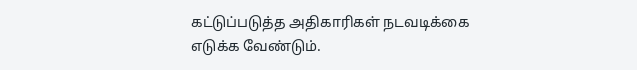கட்டுப்படுத்த அதிகாரிகள் நடவடிக்கை எடுக்க வேண்டும்.